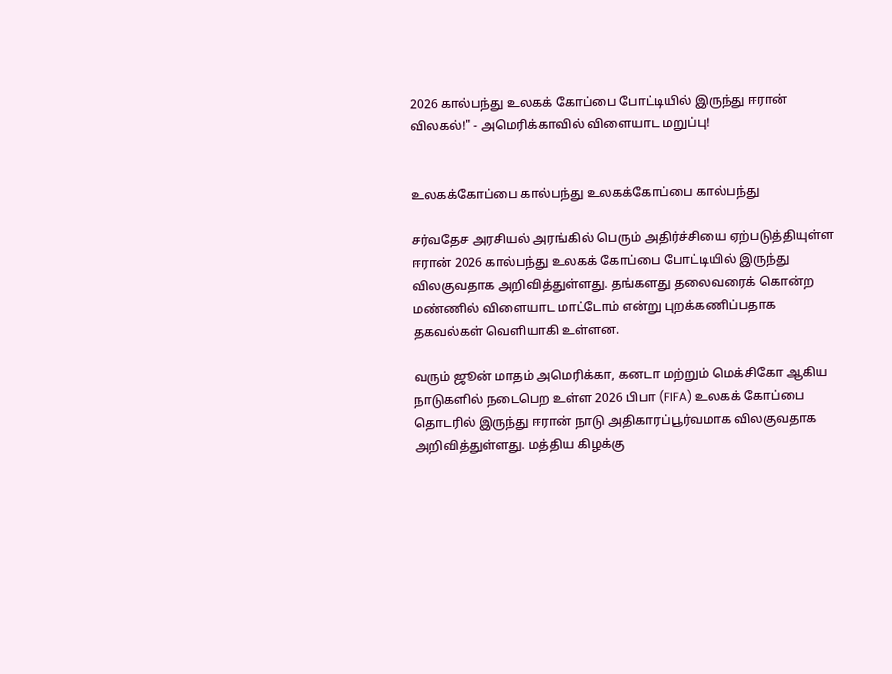2026 கால்பந்து உலகக் கோப்பை போட்டியில் இருந்து ஈரான் விலகல்!" - அமெரிக்காவில் விளையாட மறுப்பு!


உலகக்கோப்பை கால்பந்து உலகக்கோப்பை கால்பந்து

சர்வதேச அரசியல் அரங்கில் பெரும் அதிர்ச்சியை ஏற்படுத்தியுள்ள ஈரான் 2026 கால்பந்து உலகக் கோப்பை போட்டியில் இருந்து விலகுவதாக அறிவித்துள்ளது. தங்களது தலைவரைக் கொன்ற மண்ணில் விளையாட மாட்டோம் என்று புறக்கணிப்பதாக தகவல்கள் வெளியாகி உள்ளன.

வரும் ஜூன் மாதம் அமெரிக்கா, கனடா மற்றும் மெக்சிகோ ஆகிய நாடுகளில் நடைபெற உள்ள 2026 பிபா (FIFA) உலகக் கோப்பை தொடரில் இருந்து ஈரான் நாடு அதிகாரப்பூர்வமாக விலகுவதாக அறிவித்துள்ளது. மத்திய கிழக்கு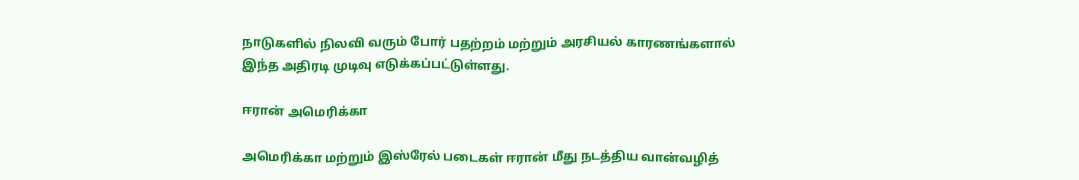நாடுகளில் நிலவி வரும் போர் பதற்றம் மற்றும் அரசியல் காரணங்களால் இந்த அதிரடி முடிவு எடுக்கப்பட்டுள்ளது.

ஈரான் அமெரிக்கா

அமெரிக்கா மற்றும் இஸ்ரேல் படைகள் ஈரான் மீது நடத்திய வான்வழித்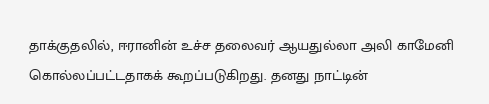தாக்குதலில், ஈரானின் உச்ச தலைவர் ஆயதுல்லா அலி காமேனி கொல்லப்பட்டதாகக் கூறப்படுகிறது. தனது நாட்டின்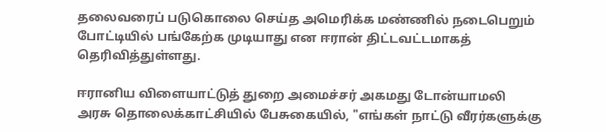தலைவரைப் படுகொலை செய்த அமெரிக்க மண்ணில் நடைபெறும் போட்டியில் பங்கேற்க முடியாது என ஈரான் திட்டவட்டமாகத் தெரிவித்துள்ளது.

ஈரானிய விளையாட்டுத் துறை அமைச்சர் அகமது டோன்யாமலி அரசு தொலைக்காட்சியில் பேசுகையில், "எங்கள் நாட்டு வீரர்களுக்கு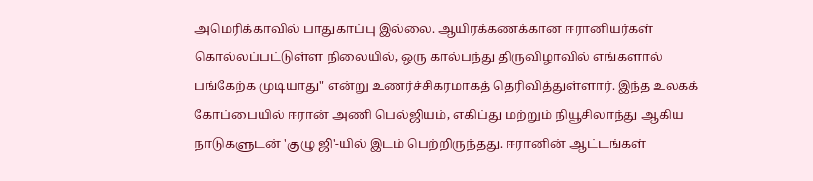அமெரிக்காவில் பாதுகாப்பு இல்லை. ஆயிரக்கணக்கான ஈரானியர்கள் கொல்லப்பட்டுள்ள நிலையில், ஒரு கால்பந்து திருவிழாவில் எங்களால் பங்கேற்க முடியாது" என்று உணர்ச்சிகரமாகத் தெரிவித்துள்ளார். இந்த உலகக் கோப்பையில் ஈரான் அணி பெல்ஜியம், எகிப்து மற்றும் நியூசிலாந்து ஆகிய நாடுகளுடன் 'குழு ஜி'-யில் இடம் பெற்றிருந்தது. ஈரானின் ஆட்டங்கள்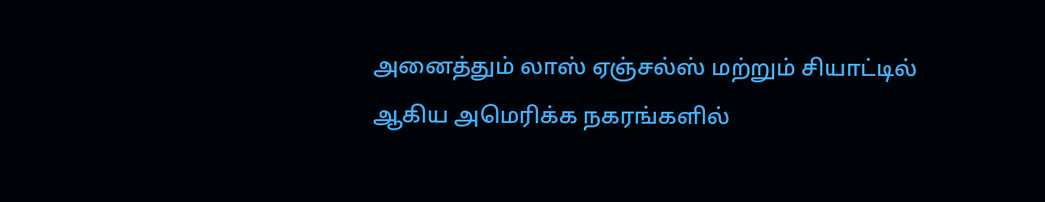அனைத்தும் லாஸ் ஏஞ்சல்ஸ் மற்றும் சியாட்டில் ஆகிய அமெரிக்க நகரங்களில்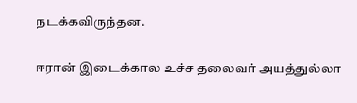நடக்கவிருந்தன.

ஈரான் இடைக்கால உச்ச தலைவர் அயத்துல்லா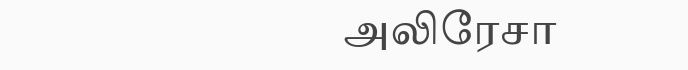அலிரேசா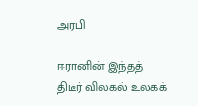அரபி

ஈரானின் இந்தத் திடீர் விலகல் உலகக்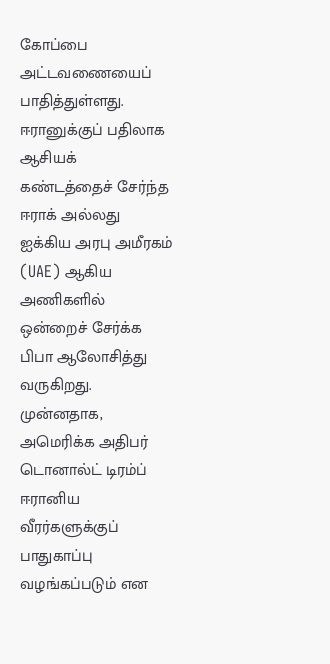கோப்பை அட்டவணையைப் பாதித்துள்ளது. ஈரானுக்குப் பதிலாக ஆசியக் கண்டத்தைச் சேர்ந்த ஈராக் அல்லது ஐக்கிய அரபு அமீரகம் (UAE) ஆகிய அணிகளில் ஒன்றைச் சேர்க்க பிபா ஆலோசித்து வருகிறது. முன்னதாக, அமெரிக்க அதிபர் டொனால்ட் டிரம்ப் ஈரானிய வீரர்களுக்குப் பாதுகாப்பு வழங்கப்படும் என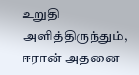உறுதி அளித்திருந்தும், ஈரான் அதனை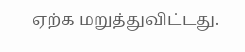ஏற்க மறுத்துவிட்டது.